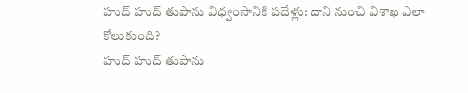హుద్ హుద్ తుపాను విధ్వంసానికి పదేళ్లు: దాని నుంచి విశాఖ ఎలా కోలుకుంది?
హుద్ హుద్ తుపాను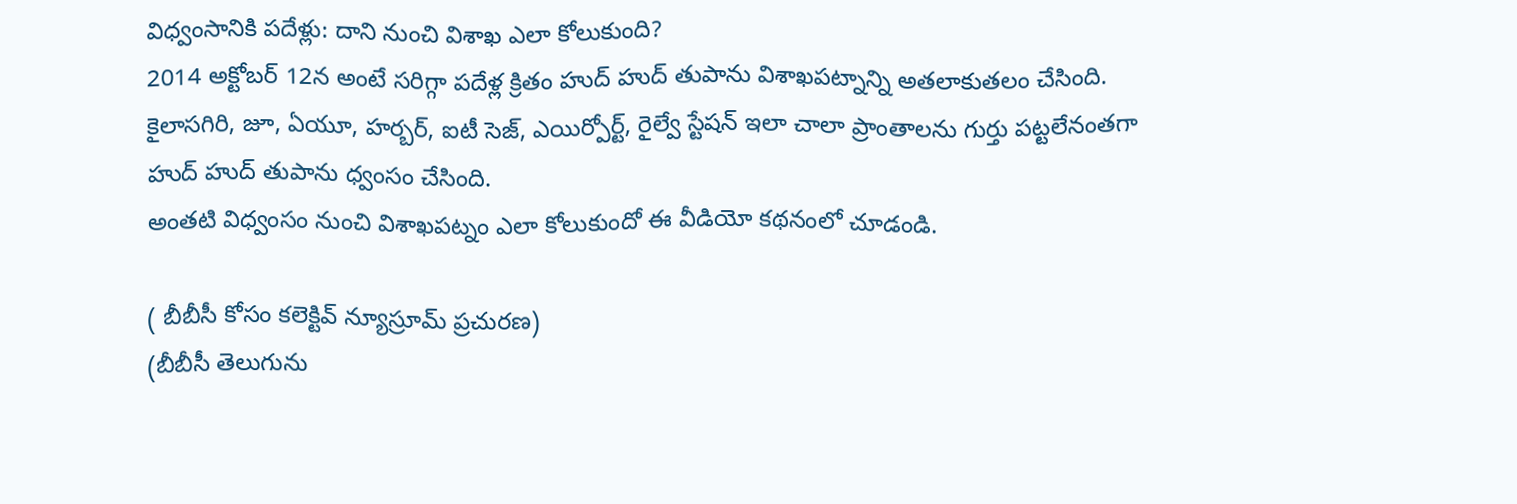విధ్వంసానికి పదేళ్లు: దాని నుంచి విశాఖ ఎలా కోలుకుంది?
2014 అక్టోబర్ 12న అంటే సరిగ్గా పదేళ్ల క్రితం హుద్ హుద్ తుపాను విశాఖపట్నాన్ని అతలాకుతలం చేసింది. కైలాసగిరి, జూ, ఏయూ, హర్బర్, ఐటీ సెజ్, ఎయిర్పోర్ట్, రైల్వే స్టేషన్ ఇలా చాలా ప్రాంతాలను గుర్తు పట్టలేనంతగా హుద్ హుద్ తుపాను ధ్వంసం చేసింది.
అంతటి విధ్వంసం నుంచి విశాఖపట్నం ఎలా కోలుకుందో ఈ వీడియో కథనంలో చూడండి.

( బీబీసీ కోసం కలెక్టివ్ న్యూస్రూమ్ ప్రచురణ)
(బీబీసీ తెలుగును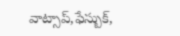వాట్సాప్,ఫేస్బుక్,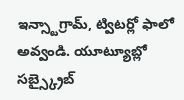ఇన్స్టాగ్రామ్, ట్విటర్లో ఫాలో అవ్వండి. యూట్యూబ్లో సబ్స్క్రైబ్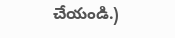చేయండి.)